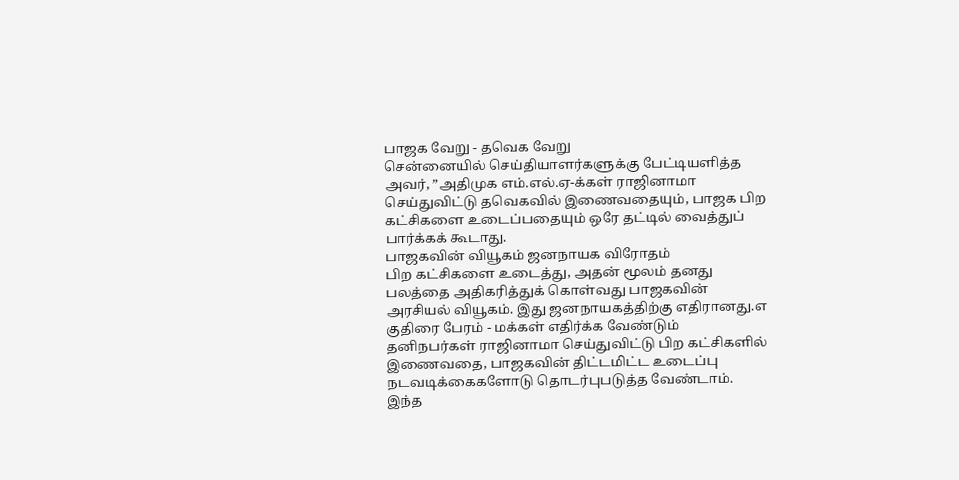பாஜக வேறு - தவெக வேறு
சென்னையில் செய்தியாளர்களுக்கு பேட்டியளித்த அவர், ”அதிமுக எம்.எல்.ஏ-க்கள் ராஜினாமா செய்துவிட்டு தவெகவில் இணைவதையும், பாஜக பிற கட்சிகளை உடைப்பதையும் ஒரே தட்டில் வைத்துப் பார்க்கக் கூடாது.
பாஜகவின் வியூகம் ஜனநாயக விரோதம்
பிற கட்சிகளை உடைத்து, அதன் மூலம் தனது பலத்தை அதிகரித்துக் கொள்வது பாஜகவின் அரசியல் வியூகம். இது ஜனநாயகத்திற்கு எதிரானது.எ
குதிரை பேரம் - மக்கள் எதிர்க்க வேண்டும்
தனிநபர்கள் ராஜினாமா செய்துவிட்டு பிற கட்சிகளில் இணைவதை, பாஜகவின் திட்டமிட்ட உடைப்பு நடவடிக்கைகளோடு தொடர்புபடுத்த வேண்டாம்.
இந்த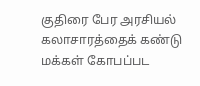குதிரை பேர அரசியல் கலாசாரத்தைக் கண்டு மக்கள் கோபப்பட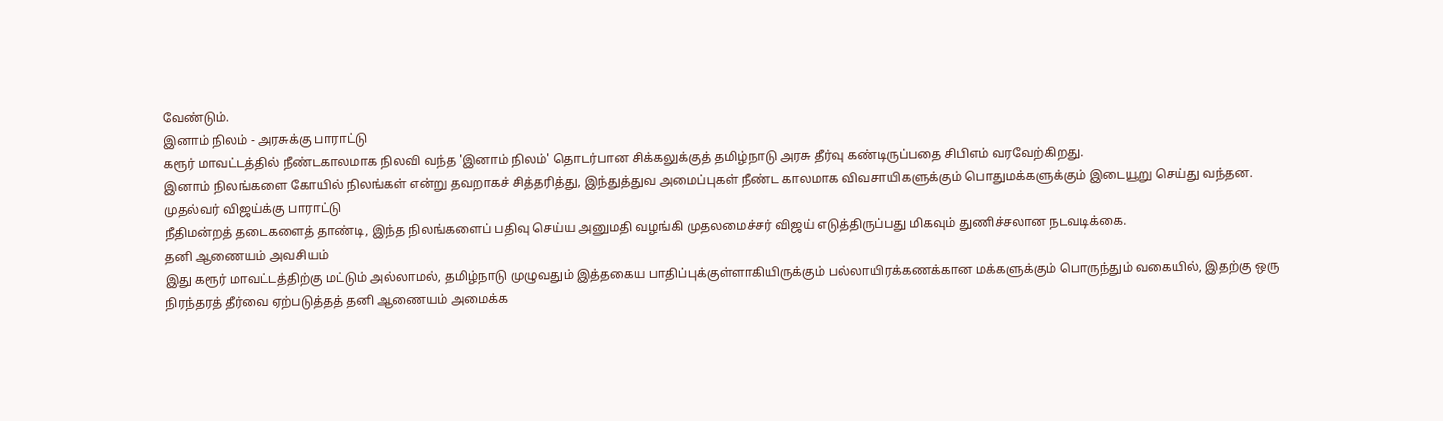வேண்டும்.
இனாம் நிலம் - அரசுக்கு பாராட்டு
கரூர் மாவட்டத்தில் நீண்டகாலமாக நிலவி வந்த 'இனாம் நிலம்' தொடர்பான சிக்கலுக்குத் தமிழ்நாடு அரசு தீர்வு கண்டிருப்பதை சிபிஎம் வரவேற்கிறது.
இனாம் நிலங்களை கோயில் நிலங்கள் என்று தவறாகச் சித்தரித்து, இந்துத்துவ அமைப்புகள் நீண்ட காலமாக விவசாயிகளுக்கும் பொதுமக்களுக்கும் இடையூறு செய்து வந்தன.
முதல்வர் விஜய்க்கு பாராட்டு
நீதிமன்றத் தடைகளைத் தாண்டி, இந்த நிலங்களைப் பதிவு செய்ய அனுமதி வழங்கி முதலமைச்சர் விஜய் எடுத்திருப்பது மிகவும் துணிச்சலான நடவடிக்கை.
தனி ஆணையம் அவசியம்
இது கரூர் மாவட்டத்திற்கு மட்டும் அல்லாமல், தமிழ்நாடு முழுவதும் இத்தகைய பாதிப்புக்குள்ளாகியிருக்கும் பல்லாயிரக்கணக்கான மக்களுக்கும் பொருந்தும் வகையில், இதற்கு ஒரு நிரந்தரத் தீர்வை ஏற்படுத்தத் தனி ஆணையம் அமைக்க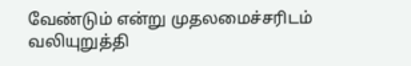வேண்டும் என்று முதலமைச்சரிடம் வலியுறுத்தி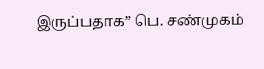இருப்பதாக” பெ. சண்முகம்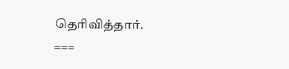தெரிவித்தார்.
===